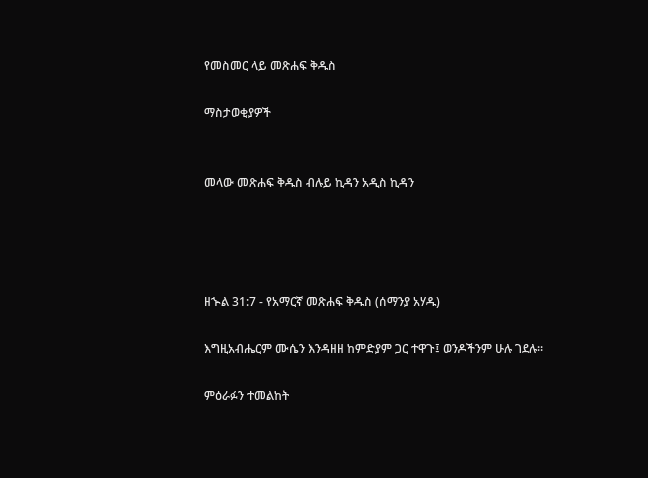የመስመር ላይ መጽሐፍ ቅዱስ

ማስታወቂያዎች


መላው መጽሐፍ ቅዱስ ብሉይ ኪዳን አዲስ ኪዳን




ዘኍል 31:7 - የአማርኛ መጽሐፍ ቅዱስ (ሰማንያ አሃዱ)

እግዚአብሔርም ሙሴን እንዳዘዘ ከምድያም ጋር ተዋጉ፤ ወንዶችንም ሁሉ ገደሉ።

ምዕራፉን ተመልከት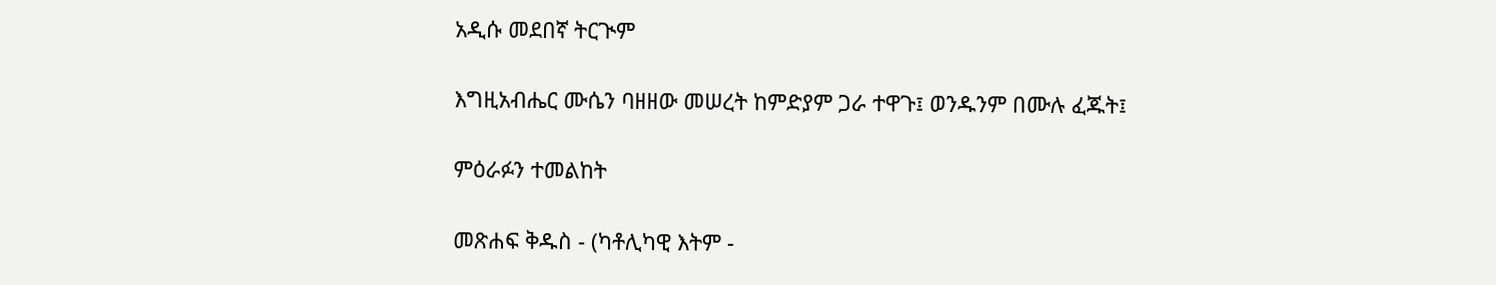አዲሱ መደበኛ ትርጒም

እግዚአብሔር ሙሴን ባዘዘው መሠረት ከምድያም ጋራ ተዋጉ፤ ወንዱንም በሙሉ ፈጁት፤

ምዕራፉን ተመልከት

መጽሐፍ ቅዱስ - (ካቶሊካዊ እትም -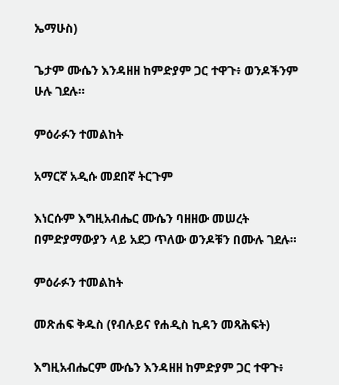ኤማሁስ)

ጌታም ሙሴን እንዳዘዘ ከምድያም ጋር ተዋጉ፥ ወንዶችንም ሁሉ ገደሉ።

ምዕራፉን ተመልከት

አማርኛ አዲሱ መደበኛ ትርጉም

እነርሱም እግዚአብሔር ሙሴን ባዘዘው መሠረት በምድያማውያን ላይ አደጋ ጥለው ወንዶቹን በሙሉ ገደሉ።

ምዕራፉን ተመልከት

መጽሐፍ ቅዱስ (የብሉይና የሐዲስ ኪዳን መጻሕፍት)

እግዚአብሔርም ሙሴን እንዳዘዘ ከምድያም ጋር ተዋጉ፥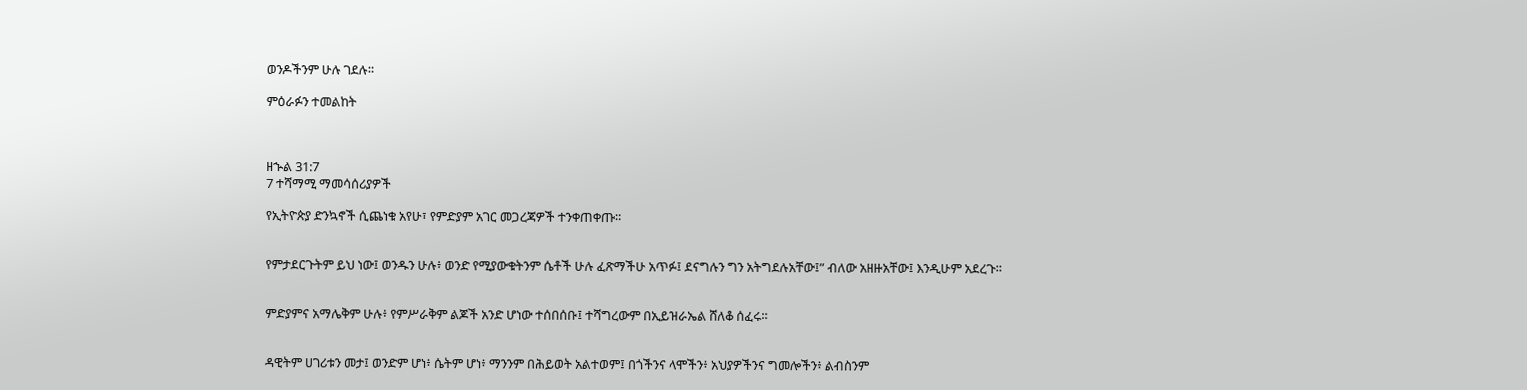ወንዶችንም ሁሉ ገደሉ።

ምዕራፉን ተመልከት



ዘኍል 31:7
7 ተሻማሚ ማመሳሰሪያዎች

የኢትዮጵያ ድንኳኖች ሲጨነቁ አየሁ፣ የምድያም አገር መጋረጃዎች ተንቀጠቀጡ።


የምታደርጉትም ይህ ነው፤ ወንዱን ሁሉ፥ ወንድ የሚያውቁትንም ሴቶች ሁሉ ፈጽማችሁ አጥፉ፤ ደናግሉን ግን አትግደሉአቸው፤” ብለው አዘዙአቸው፤ እንዲሁም አደረጉ።


ምድያምና አማሌቅም ሁሉ፥ የምሥራቅም ልጆች አንድ ሆነው ተሰበሰቡ፤ ተሻግረውም በኢይዝራኤል ሸለቆ ሰፈሩ።


ዳዊትም ሀገሪቱን መታ፤ ወንድም ሆነ፥ ሴትም ሆነ፥ ማንንም በሕይወት አልተወም፤ በጎችንና ላሞችን፥ አህያዎችንና ግመሎችን፥ ልብስንም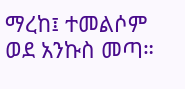ማረከ፤ ተመልሶም ወደ አንኩስ መጣ።